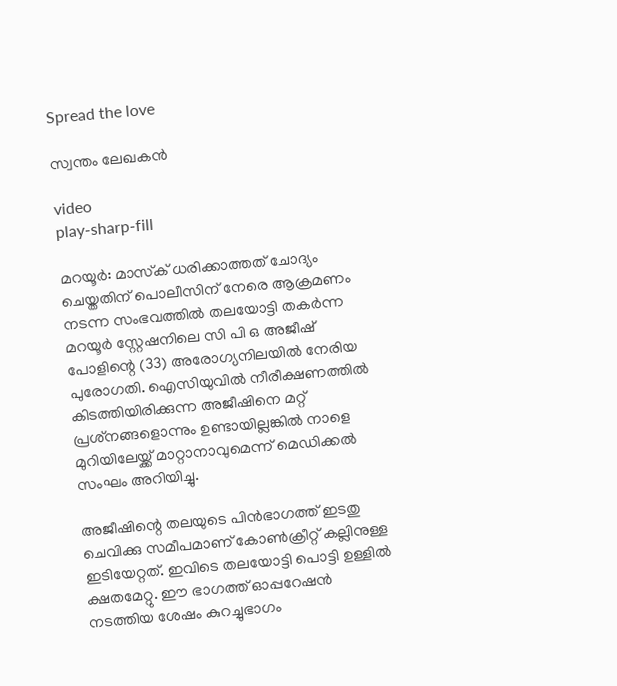Spread the love

സ്വന്തം ലേഖകന്‍

video
play-sharp-fill

മറയൂര്‍: മാസ്‌ക് ധരിക്കാത്തത് ചോദ്യം ചെയ്തതിന് പൊലീസിന് നേരെ ആക്രമണം നടന്ന സംഭവത്തില്‍ തലയോട്ടി തകര്‍ന്ന മറയൂര്‍ സ്റ്റേഷനിലെ സി പി ഒ അജീഷ് പോളിന്റെ (33) അരോഗ്യനിലയില്‍ നേരിയ പുരോഗതി. ഐസിയുവില്‍ നീരീക്ഷണത്തില്‍ കിടത്തിയിരിക്കുന്ന അജീഷിനെ മറ്റ് പ്രശ്‌നങ്ങളൊന്നും ഉണ്ടായില്ലങ്കില്‍ നാളെ മുറിയിലേയ്ക്ക് മാറ്റാനാവുമെന്ന് മെഡിക്കല്‍ സംഘം അറിയിച്ചു.

അജീഷിന്റെ തലയുടെ പിന്‍ഭാഗത്ത് ഇടതു ചെവിക്കു സമീപമാണ് കോണ്‍ക്രീറ്റ് കല്ലിനുള്ള ഇടിയേറ്റത്. ഇവിടെ തലയോട്ടി പൊട്ടി ഉള്ളില്‍ ക്ഷതമേറ്റു. ഈ ഭാഗത്ത് ഓപ്പറേഷന്‍ നടത്തിയ ശേഷം കുറച്ചുഭാഗം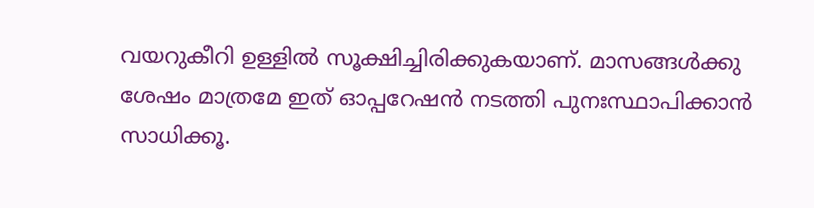വയറുകീറി ഉള്ളില്‍ സൂക്ഷിച്ചിരിക്കുകയാണ്. മാസങ്ങള്‍ക്കു ശേഷം മാത്രമേ ഇത് ഓപ്പറേഷന്‍ നടത്തി പുനഃസ്ഥാപിക്കാന്‍ സാധിക്കൂ.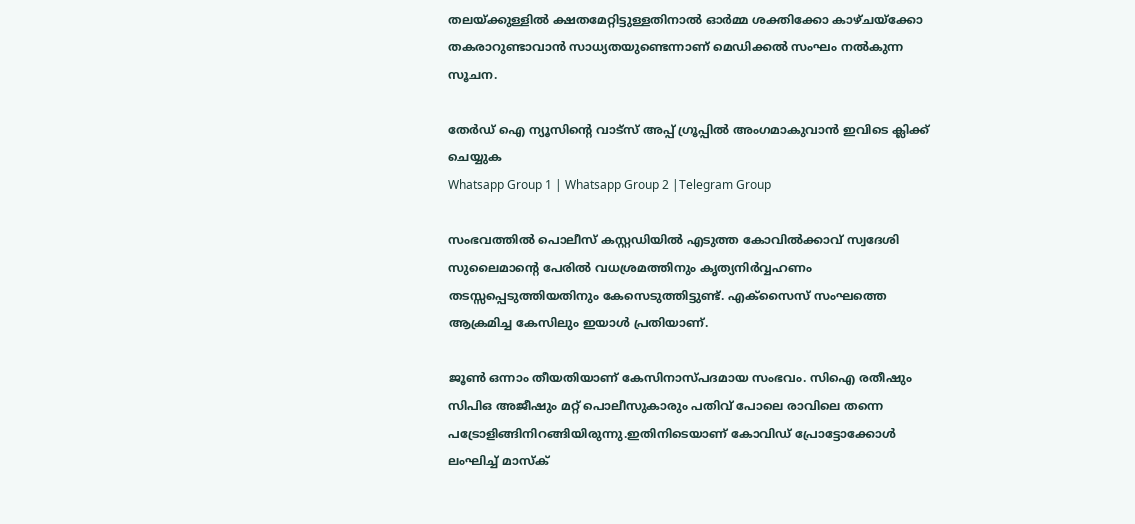തലയ്ക്കുള്ളില്‍ ക്ഷതമേറ്റിട്ടുള്ളതിനാല്‍ ഓര്‍മ്മ ശക്തിക്കോ കാഴ്ചയ്‌ക്കോ തകരാറുണ്ടാവാന്‍ സാധ്യതയുണ്ടെന്നാണ് മെഡിക്കല്‍ സംഘം നല്‍കുന്ന സൂചന.

തേർഡ് ഐ ന്യൂസിന്റെ വാട്സ് അപ്പ് ഗ്രൂപ്പിൽ അംഗമാകുവാൻ ഇവിടെ ക്ലിക്ക് ചെയ്യുക
Whatsapp Group 1 | Whatsapp Group 2 |Telegram Group

സംഭവത്തില്‍ പൊലീസ് കസ്റ്റഡിയില്‍ എടുത്ത കോവില്‍ക്കാവ് സ്വദേശി സുലൈമാന്റെ പേരില്‍ വധശ്രമത്തിനും കൃത്യനിര്‍വ്വഹണം തടസ്സപ്പെടുത്തിയതിനും കേസെടുത്തിട്ടുണ്ട്. എക്‌സൈസ് സംഘത്തെ ആക്രമിച്ച കേസിലും ഇയാള്‍ പ്രതിയാണ്.

ജൂണ്‍ ഒന്നാം തീയതിയാണ് കേസിനാസ്പദമായ സംഭവം. സിഐ രതീഷും സിപിഒ അജീഷും മറ്റ് പൊലീസുകാരും പതിവ് പോലെ രാവിലെ തന്നെ പട്രോളിങ്ങിനിറങ്ങിയിരുന്നു.ഇതിനിടെയാണ് കോവിഡ് പ്രോട്ടോക്കോള്‍ ലംഘിച്ച് മാസ്‌ക്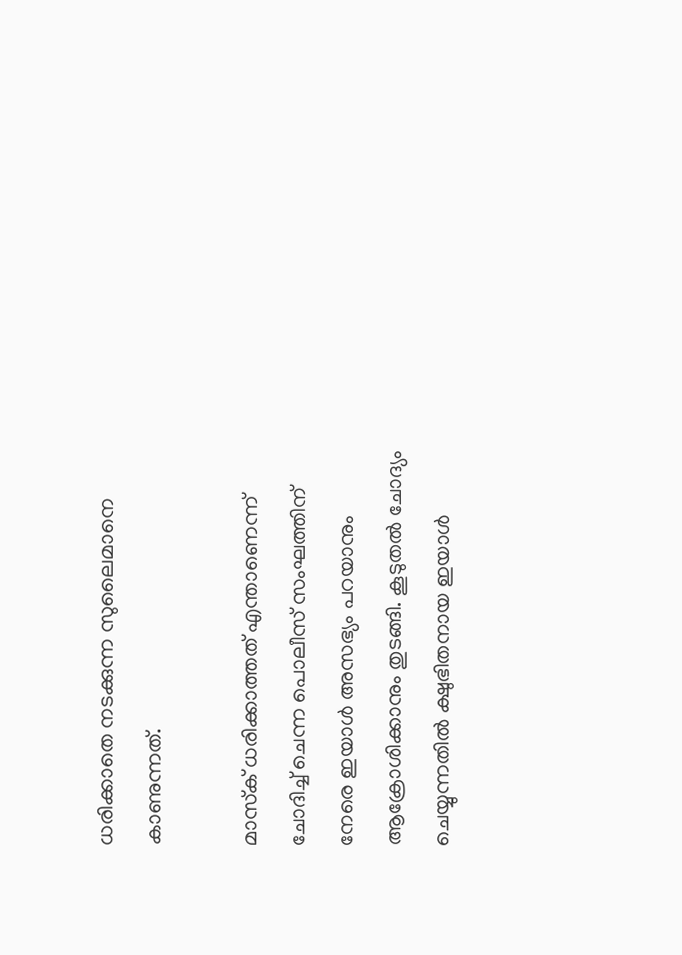ധരിക്കാതെ നടക്കുന്ന സുലൈമാനെ കാണുന്നത്.

മാസ്‌ക് ധരിക്കാത്തത് എന്താണെന്ന് ചോദിച്ച് ചെന്ന പൊലീസ് സംഘത്തിന് നേരെ ഇയാള്‍ അസഭ്യം പറയാനും ആക്രോശിക്കാനും തുടങ്ങി. കൂടുതല്‍ ചോദ്യം ചെയ്യുന്നതില്‍ ക്ഷുഭിതനായ ഇയാള്‍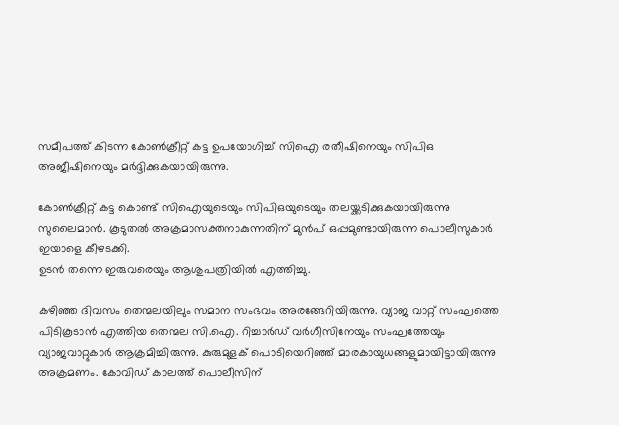സമീപത്ത് കിടന്ന കോണ്‍ക്രീറ്റ് കട്ട ഉപയോഗിച്ച് സിഐ രതീഷിനെയും സിപിഒ അജീഷിനെയും മര്‍ദ്ദിക്കുകയായിരുന്നു.

കോണ്‍ക്രീറ്റ് കട്ട കൊണ്ട് സിഐയുടെയും സിപിഒയുടെയും തലയ്ക്കടിക്കുകയായിരുന്നു സുലൈമാന്‍. കൂടുതല്‍ അക്രമാസക്തനാകുന്നതിന് മുന്‍പ് ഒപ്പമുണ്ടായിരുന്ന പൊലീസുകാര്‍ ഇയാളെ കീഴടക്കി.
ഉടന്‍ തന്നെ ഇരുവരെയും ആശുപത്രിയില്‍ എത്തിച്ചു.

കഴിഞ്ഞ ദിവസം തെന്മലയിലും സമാന സംഭവം അരങ്ങേറിയിരുന്നു. വ്യാജ വാറ്റ് സംഘത്തെ പിടികൂടാന്‍ എത്തിയ തെന്മല സി.ഐ. റിച്ചാര്‍ഡ് വര്‍ഗീസിനേയും സംഘത്തേയും വ്യാജവാറ്റുകാര്‍ ആക്രമിച്ചിരുന്നു. കുരുമുളക് പൊടിയെറിഞ്ഞ് മാരകായുധങ്ങളുമായിട്ടായിരുന്നു അക്രമണം. കോവിഡ് കാലത്ത് പൊലീസിന്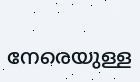നേരെയുള്ള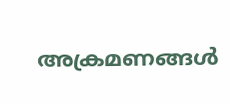അക്രമണങ്ങള്‍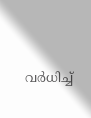വര്‍ധിച്ച്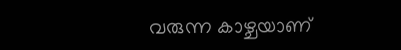വരുന്ന കാഴ്ചയാണ്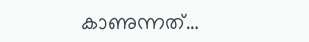കാണുന്നത്…